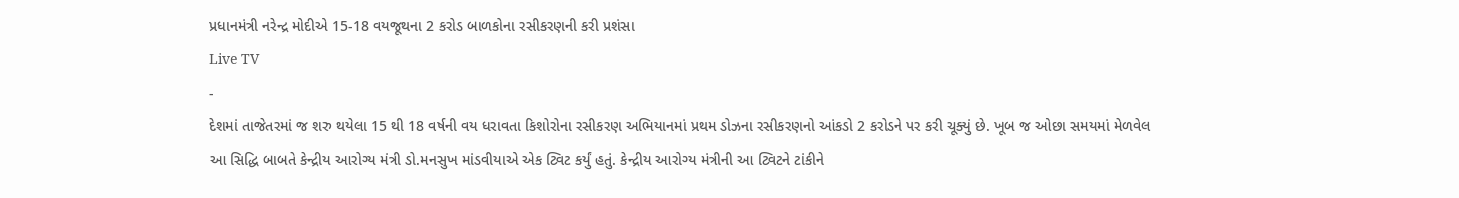પ્રધાનમંત્રી નરેન્દ્ર મોદીએ 15-18 વયજૂથના 2 કરોડ બાળકોના રસીકરણની કરી પ્રશંસા
Live TV
-
દેશમાં તાજેતરમાં જ શરુ થયેલા 15 થી 18 વર્ષની વય ધરાવતા કિશોરોના રસીકરણ અભિયાનમાં પ્રથમ ડોઝના રસીકરણનો આંકડો 2 કરોડને પર કરી ચૂક્યું છે. ખૂબ જ ઓછા સમયમાં મેળવેલ આ સિદ્ધિ બાબતે કેન્દ્રીય આરોગ્ય મંત્રી ડો.મનસુખ માંડવીયાએ એક ટ્વિટ કર્યું હતું. કેન્દ્રીય આરોગ્ય મંત્રીની આ ટ્વિટને ટાંકીને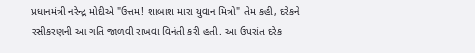પ્રધાનમંત્રી નરેન્દ્ર મોદીએ "ઉત્તમ! શાબાશ મારા યુવાન મિત્રો" તેમ કહી, દરેકને રસીકરણની આ ગતિ જાળવી રાખવા વિનંતી કરી હતી. આ ઉપરાંત દરેક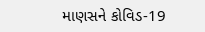માણસને કોવિડ-19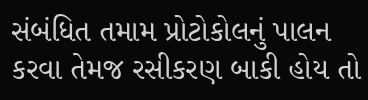સંબંધિત તમામ પ્રોટોકોલનું પાલન કરવા તેમજ રસીકરણ બાકી હોય તો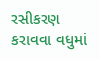રસીકરણ કરાવવા વધુમાં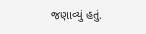જણાવ્યું હતું.